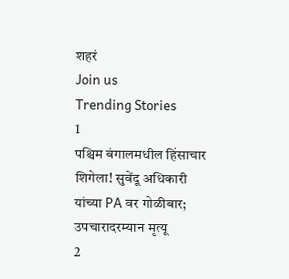शहरं
Join us
Trending Stories
1
पश्चिम बंगालमधील हिंसाचार शिगेला! सुवेंदू अधिकारी यांच्या PA वर गोळीबार; उपचारादरम्यान मृत्यू
2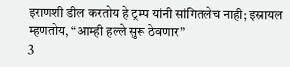इराणशी डील करतोय हे ट्रम्प यांनी सांगितलेच नाही; इस्रायल म्हणतोय, “आम्ही हल्ले सुरू ठेवणार”
3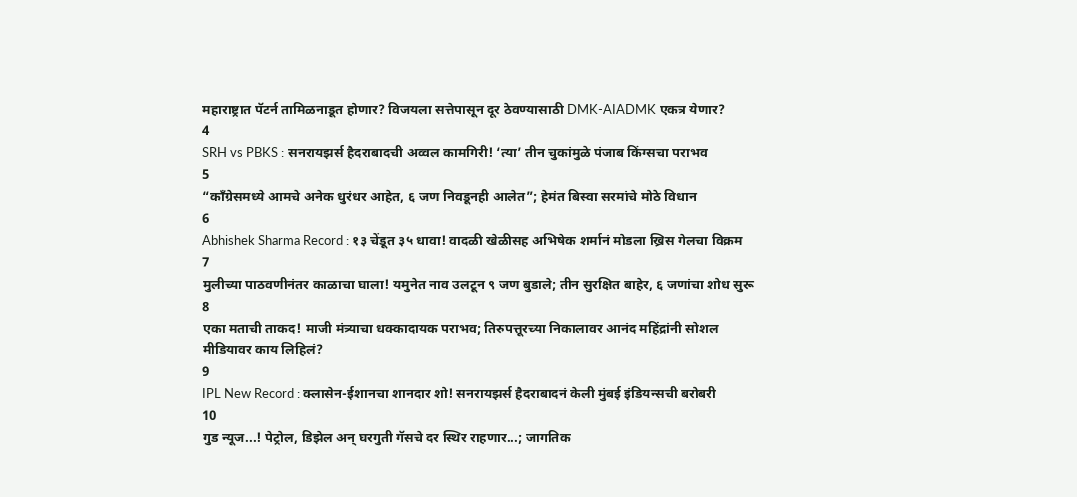महाराष्ट्रात पॅटर्न तामिळनाडूत होणार? विजयला सत्तेपासून दूर ठेवण्यासाठी DMK-AIADMK एकत्र येणार?
4
SRH vs PBKS : सनरायझर्स हैदराबादची अव्वल कामगिरी! ‘त्या’ तीन चुकांमुळे पंजाब किंग्सचा पराभव
5
“काँग्रेसमध्ये आमचे अनेक धुरंधर आहेत, ६ जण निवडूनही आलेत”; हेमंत बिस्वा सरमांचे मोठे विधान
6
Abhishek Sharma Record : १३ चेंडूत ३५ धावा! वादळी खेळीसह अभिषेक शर्मानं मोडला ख्रिस गेलचा विक्रम
7
मुलीच्या पाठवणीनंतर काळाचा घाला! यमुनेत नाव उलटून ९ जण बुडाले; तीन सुरक्षित बाहेर, ६ जणांचा शोध सुरू
8
एका मताची ताकद! माजी मंत्र्याचा धक्कादायक पराभव; तिरुपत्तूरच्या निकालावर आनंद महिंद्रांनी सोशल मीडियावर काय लिहिलं?
9
IPL New Record : क्लासेन-ईशानचा शानदार शो! सनरायझर्स हैदराबादनं केली मुंबई इंडियन्सची बरोबरी
10
गुड न्यूज...! पेट्रोल, डिझेल अन् घरगुती गॅसचे दर स्थिर राहणार...; जागतिक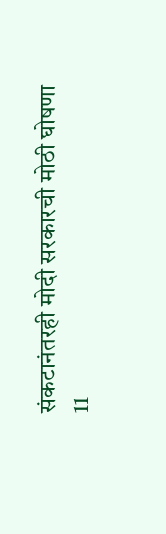संकटानंतरही मोदी सरकारची मोठी घोषणा
11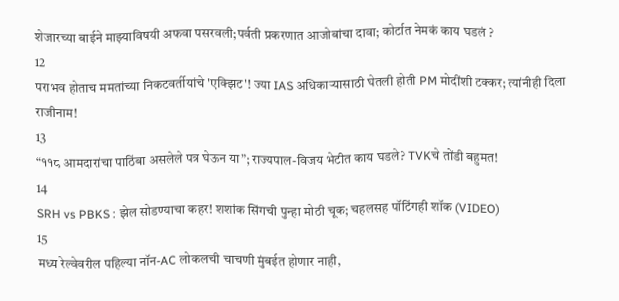शेजारच्या बाईने माझ्याविषयी अफवा पसरवली;पर्वती प्रकरणात आजोबांचा दावा; कोर्टात नेमकं काय घडलं ?
12
पराभव होताच ममतांच्या निकटवर्तीयांचे 'एक्झिट'! ज्या IAS अधिकाऱ्यासाठी घेतली होती PM मोदींशी टक्कर; त्यांनीही दिला राजीनाम!
13
“११८ आमदारांचा पाठिंबा असलेले पत्र घेऊन या”; राज्यपाल-विजय भेटीत काय घडले? TVKचे तोंडी बहुमत!
14
SRH vs PBKS : झेल सोडण्याचा कहर! शशांक सिंगची पुन्हा मोठी चूक; चहलसह पॉटिंगही शॉक (VIDEO)
15
मध्य रेल्वेवरील पहिल्या नॉन-AC लोकलची चाचणी मुंबईत होणार नाही,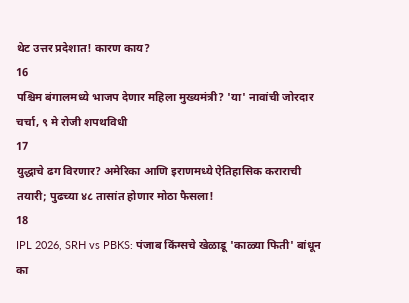थेट उत्तर प्रदेशात! कारण काय?
16
पश्चिम बंगालमध्ये भाजप देणार महिला मुख्यमंत्री? 'या' नावांची जोरदार चर्चा, ९ मे रोजी शपथविधी
17
युद्धाचे ढग विरणार? अमेरिका आणि इराणमध्ये ऐतिहासिक कराराची तयारी; पुढच्या ४८ तासांत होणार मोठा फैसला!
18
IPL 2026, SRH vs PBKS: पंजाब किंग्सचे खेळाडू 'काळ्या फिती' बांधून का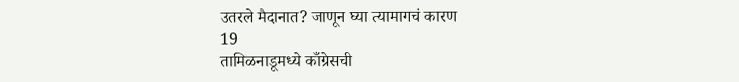उतरले मैदानात? जाणून घ्या त्यामागचं कारण
19
तामिळनाडूमध्ये काँग्रेसची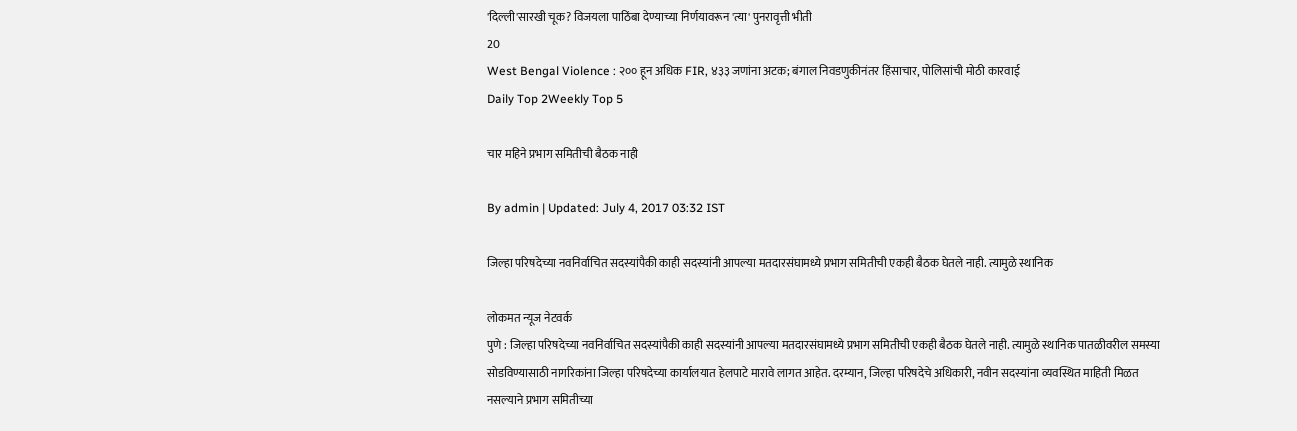'दिल्ली'सारखी चूक? विजयला पाठिंबा देण्याच्या निर्णयावरून 'त्या' पुनरावृत्ती भीती
20
West Bengal Violence : २०० हून अधिक FIR, ४३३ जणांना अटक; बंगाल निवडणुकीनंतर हिंसाचार, पोलिसांची मोठी कारवाई
Daily Top 2Weekly Top 5

चार महिने प्रभाग समितीची बैठक नाही

By admin | Updated: July 4, 2017 03:32 IST

जिल्हा परिषदेच्या नवनिर्वाचित सदस्यांपैकी काही सदस्यांनी आपल्या मतदारसंघामध्ये प्रभाग समितीची एकही बैठक घेतले नाही. त्यामुळे स्थानिक

लोकमत न्यूज नेटवर्क
पुणे : जिल्हा परिषदेच्या नवनिर्वाचित सदस्यांपैकी काही सदस्यांनी आपल्या मतदारसंघामध्ये प्रभाग समितीची एकही बैठक घेतले नाही. त्यामुळे स्थानिक पातळीवरील समस्या सोडविण्यासाठी नागरिकांना जिल्हा परिषदेच्या कार्यालयात हेलपाटे मारावे लागत आहेत. दरम्यान, जिल्हा परिषदेचे अधिकारी, नवीन सदस्यांना व्यवस्थित माहिती मिळत नसल्याने प्रभाग समितीच्या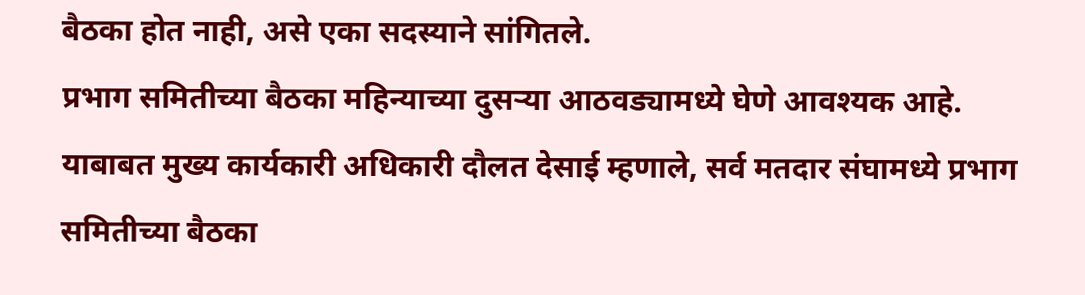बैठका होत नाही, असे एका सदस्याने सांगितले.
प्रभाग समितीच्या बैठका महिन्याच्या दुसऱ्या आठवड्यामध्ये घेणे आवश्यक आहे.
याबाबत मुख्य कार्यकारी अधिकारी दौलत देसाई म्हणाले, सर्व मतदार संघामध्ये प्रभाग समितीच्या बैठका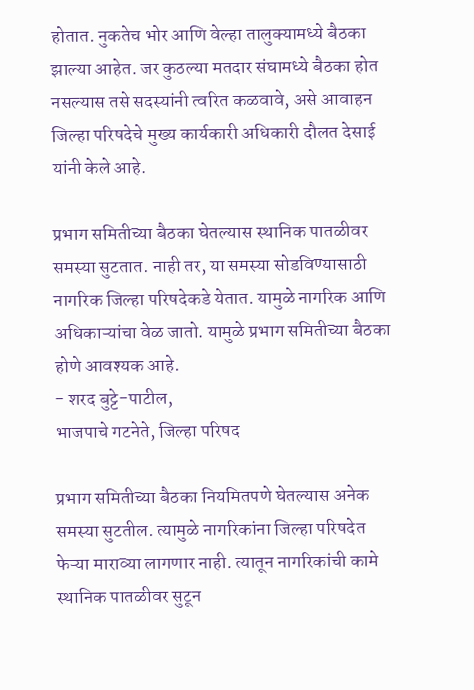होतात. नुकतेच भोर आणि वेल्हा तालुक्यामध्ये बैठका झाल्या आहेत. जर कुठल्या मतदार संघामध्ये बैठका होत नसल्यास तसे सदस्यांनी त्वरित कळवावे, असे आवाहन जिल्हा परिषदेचे मुख्य कार्यकारी अधिकारी दौलत देसाई यांनी केले आहे.

प्रभाग समितीच्या बैठका घेतल्यास स्थानिक पातळीवर समस्या सुटतात. नाही तर, या समस्या सोडविण्यासाठी नागरिक जिल्हा परिषदेकडे येतात. यामुळे नागरिक आणि अधिकाऱ्यांचा वेळ जातो. यामुळे प्रभाग समितीच्या बैठका होणे आवश्यक आहे.
- शरद बुट्टे-पाटील,
भाजपाचे गटनेते, जिल्हा परिषद

प्रभाग समितीच्या बैठका नियमितपणे घेतल्यास अनेक समस्या सुटतील. त्यामुळे नागरिकांना जिल्हा परिषदेत फेऱ्या माराव्या लागणार नाही. त्यातून नागरिकांची कामे स्थानिक पातळीवर सुटून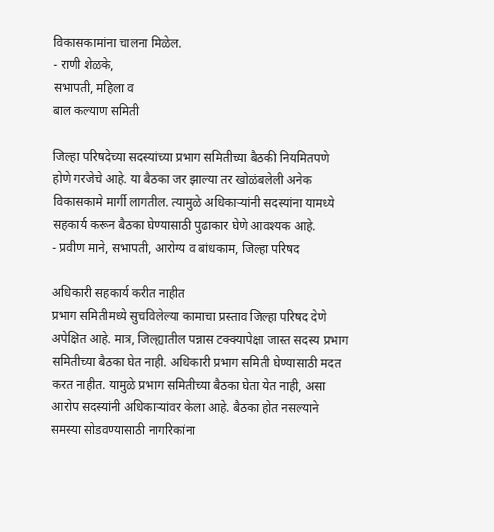विकासकामांना चालना मिळेल.
- राणी शेळके,
सभापती, महिला व
बाल कल्याण समिती

जिल्हा परिषदेच्या सदस्यांच्या प्रभाग समितीच्या बैठकी नियमितपणे होणे गरजेचे आहे. या बैठका जर झाल्या तर खोळंबलेली अनेक विकासकामे मार्गी लागतील. त्यामुळे अधिकाऱ्यांनी सदस्यांना यामध्ये सहकार्य करून बैठका घेण्यासाठी पुढाकार घेणे आवश्यक आहे.
- प्रवीण माने, सभापती, आरोग्य व बांधकाम, जिल्हा परिषद

अधिकारी सहकार्य करीत नाहीत
प्रभाग समितीमध्ये सुचविलेल्या कामाचा प्रस्ताव जिल्हा परिषद देणे अपेक्षित आहे. मात्र, जिल्ह्यातील पन्नास टक्क्यापेक्षा जास्त सदस्य प्रभाग समितीच्या बैठका घेत नाही. अधिकारी प्रभाग समिती घेण्यासाठी मदत करत नाहीत. यामुळे प्रभाग समितीच्या बैठका घेता येत नाही, असा आरोप सदस्यांनी अधिकाऱ्यांवर केला आहे. बैठका होत नसल्याने समस्या सोडवण्यासाठी नागरिकांना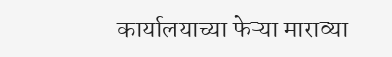कार्यालयाच्या फेऱ्या माराव्या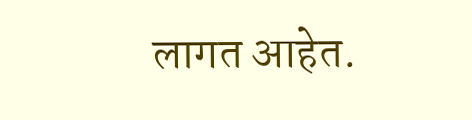लागत आहेत.